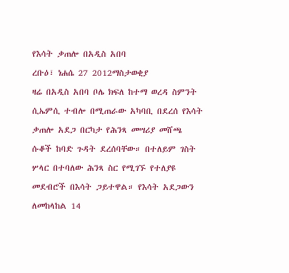የእሳት ቃጠሎ በአዲስ አበባ
ረቡዕ፣ ነሐሴ 27 2012ማስታወቂያ
ዛሬ በአዲስ አበባ ቦሌ ክፍለ ከተማ ወረዳ ስምንት ሲኤምሲ ተብሎ በሚጠራው አካባቢ በደረሰ የእሳት ቃጠሎ አደጋ በርካታ የሕንጻ መሣሪያ መሸጫ ሱቆች ከባድ ጉዳት ደረሰባቸው። በተለይም ገስት ሦላር በተባለው ሕንጻ ስር የሚገኙ የተለያዩ መደብሮች በእሳት ጋይተዋል። የእሳት አደጋውን ለመከላከል 14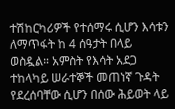ተሽከርካሪዎች የተሰማሩ ሲሆን እሳቱን ለማጥፋት ከ 4 ሰዓታት በላይ ወስዷል። አምስት የእሳት አደጋ ተከላካይ ሠራተኞች መጠነኛ ጉዳት የደረሰባቸው ሲሆን በሰው ሕይወት ላይ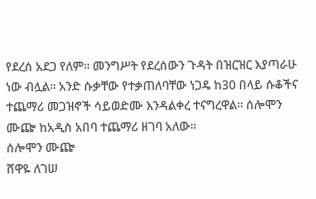የደረሰ አደጋ የለም። መንግሥት የደረሰውን ጉዳት በዝርዝር እያጣራሁ ነው ብሏል። አንድ ሱቃቸው የተቃጠለባቸው ነጋዴ ከ30 በላይ ሱቆችና ተጨማሪ መጋዝኖች ሳይወድሙ እንዳልቀረ ተናግረዋል። ሰሎሞን ሙጬ ከአዲስ አበባ ተጨማሪ ዘገባ አለው።
ሰሎሞን ሙጬ
ሸዋዬ ለገሠ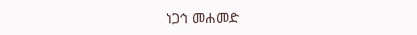ነጋኅ መሐመድ